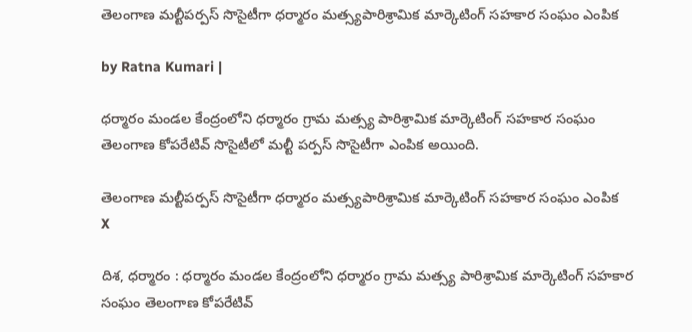తెలంగాణ‌ మ‌ల్టీప‌ర్ప‌స్ సొసైటీగా ధ‌ర్మారం మ‌త్స్య‌పారిశ్రామిక మార్కెటింగ్ స‌హ‌కార సంఘం ఎంపిక

by Ratna Kumari |

ధర్మారం మండల కేంద్రంలోని ధర్మారం గ్రామ మత్స్య పారిశ్రామిక మార్కెటింగ్ సహకార సంఘం తెలంగాణ కోపరేటివ్ సొసైటీలో మల్టీ పర్పస్ సొసైటీగా ఎంపిక అయింది.

తెలంగాణ‌ మ‌ల్టీప‌ర్ప‌స్ సొసైటీగా ధ‌ర్మారం మ‌త్స్య‌పారిశ్రామిక మార్కెటింగ్ స‌హ‌కార సంఘం ఎంపిక
X

దిశ, ధర్మారం : ధర్మారం మండల కేంద్రంలోని ధర్మారం గ్రామ మత్స్య పారిశ్రామిక మార్కెటింగ్ సహకార సంఘం తెలంగాణ కోపరేటివ్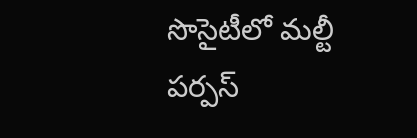సొసైటీలో మల్టీ పర్పస్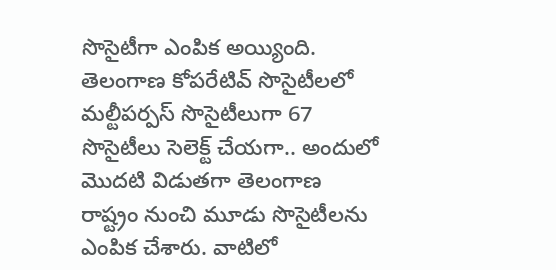సొసైటీగా ఎంపిక అయ్యింది. తెలంగాణ కోపరేటివ్ సొసైటీలలో మల్టీపర్పస్ సొసైటీలుగా 67 సొసైటీలు సెలెక్ట్ చేయగా.. అందులో మొదటి విడుతగా తెలంగాణ రాష్ట్రం నుంచి మూడు సొసైటీలను ఎంపిక చేశారు. వాటిలో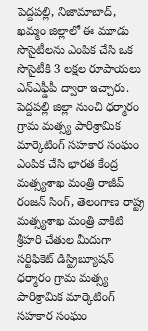పెద్దపల్లి, నిజామాబాద్, ఖమ్మం జిల్లాలో ఈ మూడు సొసైటీలను ఎంపిక చేసి ఒక సొసైటీకి 3 లక్షల రూపాయలు ఎన్ఎఫ్డీపీ ద్వారా ఇచ్చారు. పెద్దపల్లి జిల్లా నుంచి ధర్మారం గ్రామ మత్స్య పారిశ్రామిక మార్కెటింగ్ సహకార సంఘం ఎంపిక చేసి భారత కేంద్ర మత్స్యశాఖ మంత్రి రాజీవ్ రంజన్ సింగ్, తెలంగాణ రాష్ట్ర మత్స్యశాఖ మంత్రి వాకిటి శ్రీహరి చేతుల మీదుగా సర్టిఫికెట్ డిస్ట్రిబ్యూషన్ ధర్మారం గ్రామ మత్స్య పారిశ్రామిక మార్కెటింగ్ సహకార సంఘం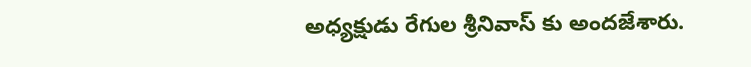అధ్యక్షుడు రేగుల శ్రీనివాస్ కు అందజేశారు.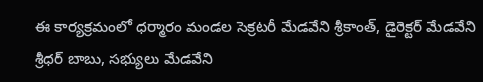ఈ కార్యక్రమంలో ధర్మారం మండల సెక్రటరీ మేడవేని శ్రీకాంత్, డైరెక్టర్ మేడవేని శ్రీధర్ బాబు, సభ్యులు మేడవేని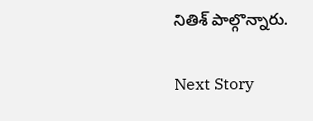నితిశ్ పాల్గొన్నారు.

Next Story